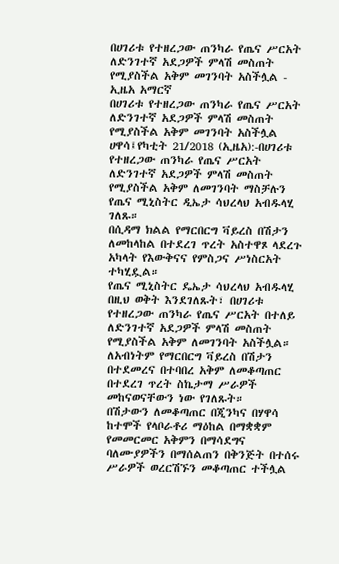በሀገሪቱ የተዘረጋው ጠንካራ የጤና ሥርአት ለድንገተኛ አደጋዎች ምላሽ መስጠት የሚያስችል አቅም መገንባት አስችሏል - ኢዜአ አማርኛ
በሀገሪቱ የተዘረጋው ጠንካራ የጤና ሥርአት ለድንገተኛ አደጋዎች ምላሽ መስጠት የሚያስችል አቅም መገንባት አስችሏል
ሀዋሳ፤የካቲት 21/2018 (ኢዜአ):-በሀገሪቱ የተዘረጋው ጠንካራ የጤና ሥርአት ለድንገተኛ አደጋዎች ምላሽ መስጠት የሚያስችል አቅም ለመገንባት ማስቻሉን የጤና ሚኒስትር ዲኤታ ሳህረላህ አብዱላሂ ገለጹ።
በሲዳማ ክልል የማርበርግ ቫይረስ በሽታን ለመከላከል በተደረገ ጥረት አስተዋጾ ላደረጉ አካላት የእውቅናና የምስጋና ሥነስርአት ተካሂዷል።
የጤና ሚኒስትር ዴኤታ ሳህረላህ አብዱላሂ በዚህ ወቅት እንደገለጹት፣ በሀገሪቱ የተዘረጋው ጠንካራ የጤና ሥርአት በተለይ ለድንገተኛ አደጋዎች ምላሽ መስጠት የሚያስችል አቅም ለመገንባት አስችሏል።
ለአብነትም የማርበርግ ቫይረስ በሽታን በተደመረና በተባበረ አቅም ለመቆጣጠር በተደረገ ጥረት ስኬታማ ሥራዎች መከናወናቸውን ነው የገለጹት።
በሽታውን ለመቆጣጠር በጂንካና በሃዋሳ ከተሞች የላቦራቶሪ ማዕከል በማቋቋም የመመርመር አቅምን በማሳደግና ባለሙያዎችን በማሰልጠን በቅንጅት በተሰሩ ሥራዎች ወረርሽኙን መቆጣጠር ተችሏል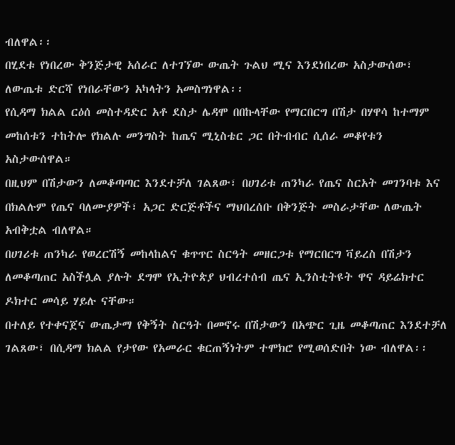ብለዋል፡፡
በሂደቱ የነበረው ቅንጅታዊ አሰራር ለተገኘው ውጤት ጉልህ ሚና እንደነበረው አስታውሰው፣ ለውጤቱ ድርሻ የነበራቸውን አካላትን አመስግነዋል፡፡
የሲዳማ ክልል ርዕሰ መስተዳድር አቶ ደስታ ሌዳሞ በበኩላቸው የማርበርግ በሽታ በሃዋሳ ከተማም መከሰቱን ተከትሎ የክልሉ መንግስት ከጤና ሚኒስቴር ጋር በትብብር ሲሰራ መቆየቱን አስታውሰዋል።
በዚህም በሽታውን ለመቆጣጣር እንደተቻለ ገልጸው፣ በሀገሪቱ ጠንካራ የጤና ስርአት መገንባቱ እና በክልሉም የጤና ባለሙያዎች፣ አጋር ድርጅቶችና ማህበረሰቡ በቅንጅት መስራታቸው ለውጤት አብቅቷል ብለዋል።
በሀገሪቱ ጠንካራ የወረርሽኝ መከላከልና ቁጥጥር ስርዓት መዘርጋቱ የማርበርግ ቫይረስ በሽታን ለመቆጣጠር አስችሏል ያሉት ደግሞ የኢትዮጵያ ህብረተሰብ ጤና ኢንስቲትዩት ዋና ዳይሬክተር ዶክተር መሳይ ሃይሉ ናቸው።
በተለይ የተቀናጀና ውጤታማ የቅኝት ስርዓት በመኖሩ በሽታውን በአጭር ጊዜ መቆጣጠር እንደተቻለ ገልጸው፣ በሲዳማ ክልል የታየው የአመራር ቁርጠኝነትም ተሞክሮ የሚወሰድበት ነው ብለዋል፡፡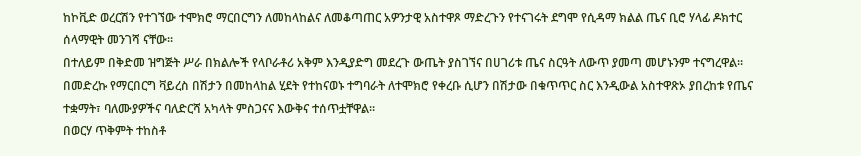ከኮቪድ ወረርሽን የተገኘው ተሞክሮ ማርበርግን ለመከላከልና ለመቆጣጠር አዎንታዊ አስተዋጾ ማድረጉን የተናገሩት ደግሞ የሲዳማ ክልል ጤና ቢሮ ሃላፊ ዶክተር ሰላማዊት መንገሻ ናቸው።
በተለይም በቅድመ ዝግጅት ሥራ በክልሎች የላቦራቶሪ አቅም እንዲያድግ መደረጉ ውጤት ያስገኘና በሀገሪቱ ጤና ስርዓት ለውጥ ያመጣ መሆኑንም ተናግረዋል።
በመድረኩ የማርበርግ ቫይረስ በሽታን በመከላከል ሂደት የተከናወኑ ተግባራት ለተሞክሮ የቀረቡ ሲሆን በሽታው በቁጥጥር ስር እንዲውል አስተዋጽኦ ያበረከቱ የጤና ተቋማት፣ ባለሙያዎችና ባለድርሻ አካላት ምስጋናና እውቅና ተሰጥቷቸዋል።
በወርሃ ጥቅምት ተከስቶ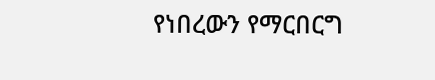የነበረውን የማርበርግ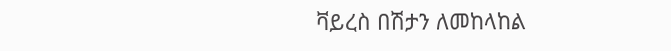ቫይረስ በሽታን ለመከላከል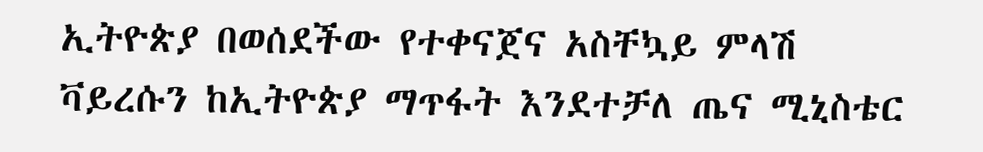ኢትዮጵያ በወሰደችው የተቀናጀና አስቸኳይ ምላሽ ቫይረሱን ከኢትዮጵያ ማጥፋት እንደተቻለ ጤና ሚኒስቴር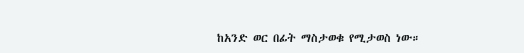ከአንድ ወር በፊት ማስታወቁ የሚታወስ ነው።